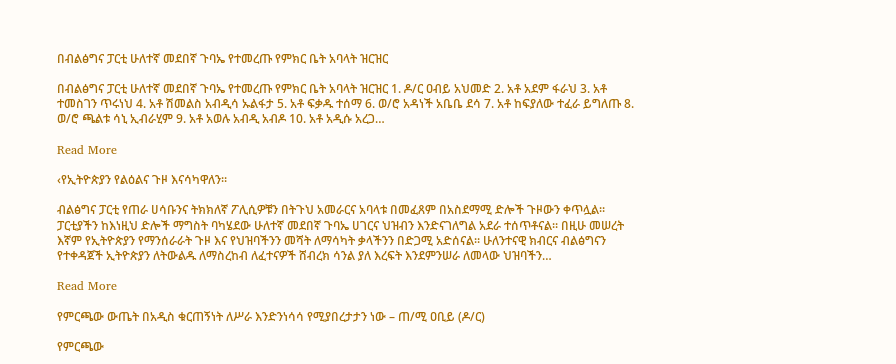በብልፅግና ፓርቲ ሁለተኛ መደበኛ ጉባኤ የተመረጡ የምክር ቤት አባላት ዝርዝር

በብልፅግና ፓርቲ ሁለተኛ መደበኛ ጉባኤ የተመረጡ የምክር ቤት አባላት ዝርዝር 1. ዶ/ር ዐብይ አህመድ 2. አቶ አደም ፋራህ 3. አቶ ተመስገን ጥሩነህ 4. አቶ ሽመልስ አብዲሳ ኡልፋታ 5. አቶ ፍቃዱ ተሰማ 6. ወ/ሮ አዳነች አቤቤ ደሳ 7. አቶ ከፍያለው ተፈራ ይግለጡ 8. ወ/ሮ ጫልቱ ሳኒ ኢብራሂም 9. አቶ አወሉ አብዲ አብዶ 10. አቶ አዲሱ አረጋ…

Read More

‹የኢትዮጵያን የልዕልና ጉዞ እናሳካዋለን።

ብልፅግና ፓርቲ የጠራ ሀሳቡንና ትክክለኛ ፖሊሲዎቹን በትጉህ አመራርና አባላቱ በመፈጸም በአስደማሚ ድሎች ጉዞውን ቀጥሏል። ፓርቲያችን ከእነዚህ ድሎች ማግስት ባካሄደው ሁለተኛ መደበኛ ጉባኤ ሀገርና ህዝብን እንድናገለግል አደራ ተሰጥቶናል። በዚሁ መሠረት እኛም የኢትዮጵያን የማንሰራራት ጉዞ እና የህዝባችንን መሻት ለማሳካት ቃላችንን በድጋሚ አድሰናል። ሁለንተናዊ ክብርና ብልፅግናን የተቀዳጀች ኢትዮጵያን ለትውልዱ ለማስረከብ ለፈተናዎች ሸብረክ ሳንል ያለ እረፍት እንደምንሠራ ለመላው ህዝባችን…

Read More

የምርጫው ውጤት በአዲስ ቁርጠኝነት ለሥራ እንድንነሳሳ የሚያበረታታን ነው – ጠ/ሚ ዐቢይ (ዶ/ር)

የምርጫው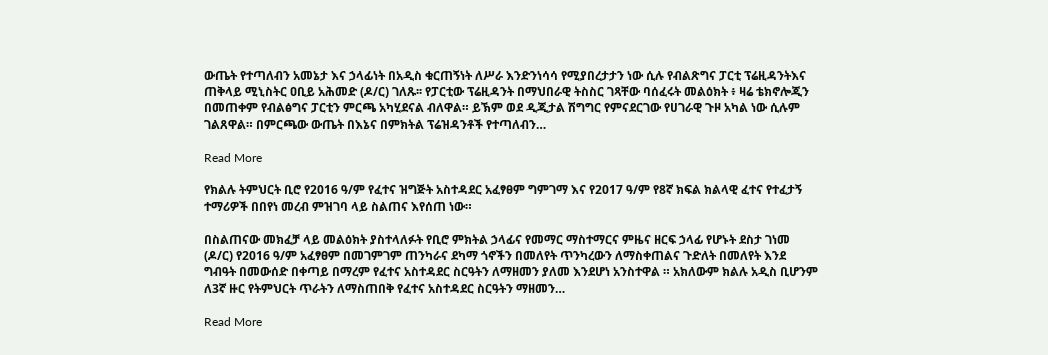ውጤት የተጣለብን አመኔታ እና ኃላፊነት በአዲስ ቁርጠኝነት ለሥራ እንድንነሳሳ የሚያበረታታን ነው ሲሉ የብልጽግና ፓርቲ ፕሬዚዳንትእና ጠቅላይ ሚኒስትር ዐቢይ አሕመድ (ዶ/ር) ገለጹ፡፡ የፓርቲው ፕሬዚዳንት በማህበራዊ ትስስር ገጻቸው ባሰፈሩት መልዕክት ፥ ዛሬ ቴክኖሎጂን በመጠቀም የብልፅግና ፓርቲን ምርጫ አካሂደናል ብለዋል። ይኽም ወደ ዲጂታል ሽግግር የምናደርገው የሀገራዊ ጉዞ አካል ነው ሲሉም ገልጸዋል። በምርጫው ውጤት በእኔና በምክትል ፕሬዝዳንቶች የተጣለብን…

Read More

የክልሉ ትምህርት ቢሮ የ2016 ዓ/ም የፈተና ዝግጅት አስተዳደር አፈፃፀም ግምገማ እና የ2017 ዓ/ም የ8ኛ ክፍል ክልላዊ ፈተና የተፈታኝ ተማሪዎች በበየነ መረብ ምዝገባ ላይ ስልጠና እየሰጠ ነው።

በስልጠናው መክፈቻ ላይ መልዕክት ያስተላለፉት የቢሮ ምክትል ኃላፊና የመማር ማስተማርና ምዜና ዘርፍ ኃላፊ የሆኑት ደስታ ገነመ (ዶ/ር) የ2016 ዓ/ም አፈፃፀም በመገምገም ጠንካራና ደካማ ጎኖችን በመለየት ጥንካረውን ለማስቀጠልና ጉድለት በመለየት እንደ ግብዓት በመውሰድ በቀጣይ በማረም የፈተና አስተዳደር ስርዓትን ለማዘመን ያለመ እንደሆነ አንስተዋል ። አክለውም ክልሉ አዲስ ቢሆንም ለ3ኛ ዙር የትምህርት ጥራትን ለማስጠበቅ የፈተና አስተዳደር ስርዓትን ማዘመን…

Read More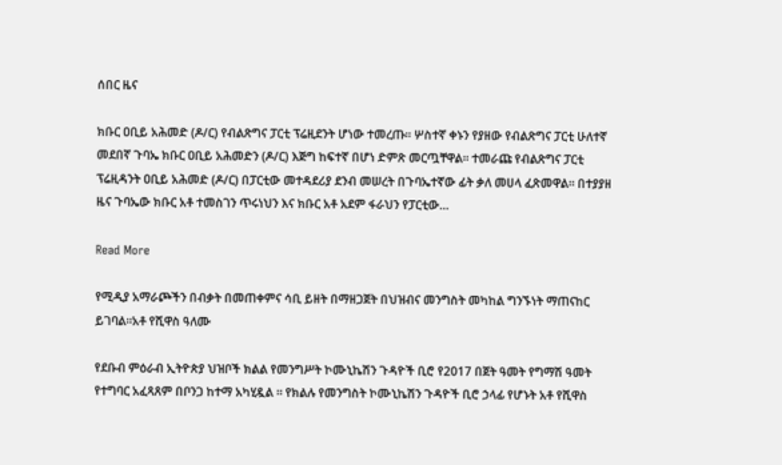ሰበር ዜና

ክቡር ዐቢይ አሕመድ (ዶ/ር) የብልጽግና ፓርቲ ፕሬዚደንት ሆነው ተመረጡ። ሦስተኛ ቀኑን የያዘው የብልጽግና ፓርቲ ሁለተኛ መደበኛ ጉባኤ ክቡር ዐቢይ አሕመድን (ዶ/ር) እጅግ ከፍተኛ በሆነ ድምጽ መርጧቸዋል። ተመራጩ የብልጽግና ፓርቲ ፕሬዚዳንት ዐቢይ አሕመድ (ዶ/ር) በፓርቲው መተዳደሪያ ደንብ መሠረት በጉባኤተኛው ፊት ቃለ መሀላ ፈጽመዋል። በተያያዘ ዜና ጉባኤው ክቡር አቶ ተመስገን ጥሩነህን እና ክቡር አቶ አደም ፋራህን የፓርቲው…

Read More

የሚዲያ አማራጮችን በብቃት በመጠቀምና ሳቢ ይዘት በማዘጋጀት በህዝብና መንግስት መካከል ግንኙነት ማጠናከር ይገባል።አቶ የሺዋስ ዓለሙ

የደቡብ ምዕራብ ኢትዮጵያ ህዝቦች ክልል የመንግሥት ኮሙኒኬሽን ጉዳዮች ቢሮ የ2017 በጀት ዓመት የግማሽ ዓመት የተግባር አፈጻጸም በቦንጋ ከተማ አካሂዷል ። የክልሉ የመንግስት ኮሙኒኬሽን ጉዳዮች ቢሮ ኃላፊ የሆኑት አቶ የሺዋስ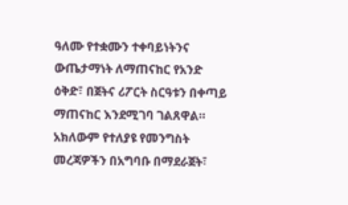ዓለሙ የተቋሙን ተቀባይነትንና ውጤታማነት ለማጠናከር የአንድ ዕቅድ፣ በጀትና ሪፖርት ስርዓቱን በቀጣይ ማጠናከር እንደሚገባ ገልጸዋል። አክለውም የተለያዩ የመንግስት መረጃዎችን በአግባቡ በማደራጀት፣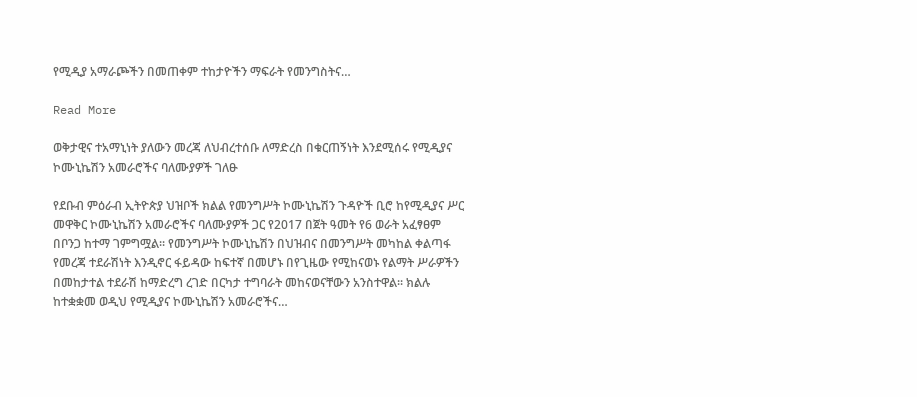የሚዲያ አማራጮችን በመጠቀም ተከታዮችን ማፍራት የመንግስትና…

Read More

ወቅታዊና ተአማኒነት ያለውን መረጃ ለህብረተሰቡ ለማድረስ በቁርጠኝነት እንደሚሰሩ የሚዲያና ኮሙኒኬሽን አመራሮችና ባለሙያዎች ገለፁ

የደቡብ ምዕራብ ኢትዮጵያ ህዝቦች ክልል የመንግሥት ኮሙኒኬሽን ጉዳዮች ቢሮ ከየሚዲያና ሥር መዋቅር ኮሙኒኬሽን አመራሮችና ባለሙያዎች ጋር የ2017 በጀት ዓመት የ6 ወራት አፈፃፀም በቦንጋ ከተማ ገምግሟል፡፡ የመንግሥት ኮሙኒኬሽን በህዝብና በመንግሥት መካከል ቀልጣፋ የመረጃ ተደራሽነት እንዲኖር ፋይዳው ከፍተኛ በመሆኑ በየጊዜው የሚከናወኑ የልማት ሥራዎችን በመከታተል ተደራሽ ከማድረግ ረገድ በርካታ ተግባራት መከናወናቸውን አንስተዋል፡፡ ክልሉ ከተቋቋመ ወዲህ የሚዲያና ኮሙኒኬሽን አመራሮችና…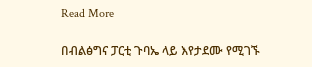Read More

በብልፅግና ፓርቲ ጉባኤ ላይ እየታደሙ የሚገኙ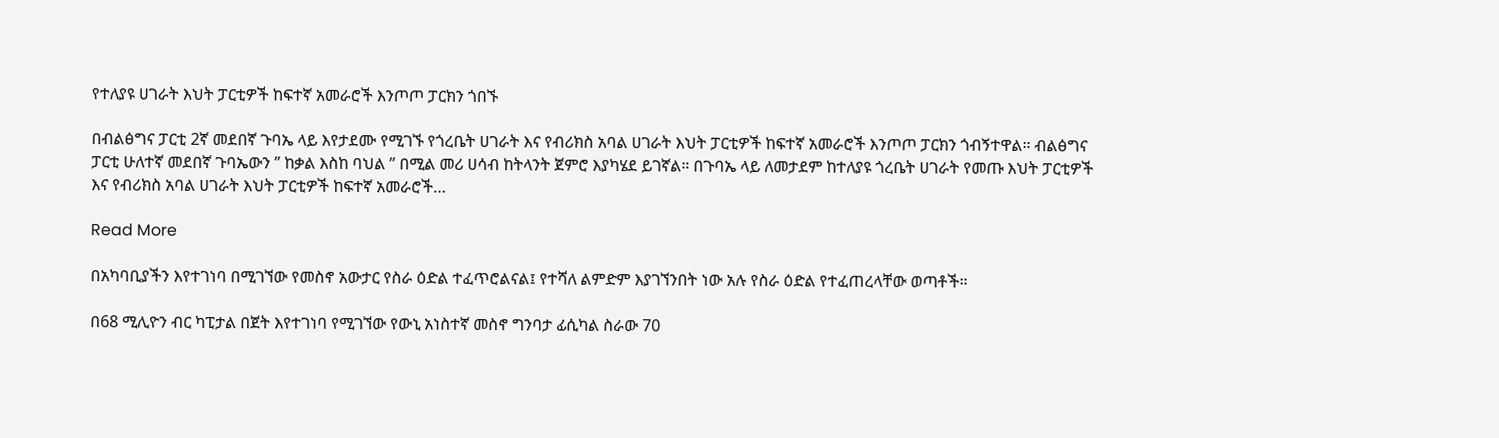የተለያዩ ሀገራት እህት ፓርቲዎች ከፍተኛ አመራሮች እንጦጦ ፓርክን ጎበኙ

በብልፅግና ፓርቲ 2ኛ መደበኛ ጉባኤ ላይ እየታደሙ የሚገኙ የጎረቤት ሀገራት እና የብሪክስ አባል ሀገራት እህት ፓርቲዎች ከፍተኛ አመራሮች እንጦጦ ፓርክን ጎብኝተዋል። ብልፅግና ፓርቲ ሁለተኛ መደበኛ ጉባኤውን ” ከቃል እስከ ባህል ” በሚል መሪ ሀሳብ ከትላንት ጀምሮ እያካሄደ ይገኛል። በጉባኤ ላይ ለመታደም ከተለያዩ ጎረቤት ሀገራት የመጡ እህት ፓርቲዎች እና የብሪክስ አባል ሀገራት እህት ፓርቲዎች ከፍተኛ አመራሮች…

Read More

በአካባቢያችን እየተገነባ በሚገኘው የመስኖ አውታር የስራ ዕድል ተፈጥሮልናል፤ የተሻለ ልምድም እያገኘንበት ነው አሉ የስራ ዕድል የተፈጠረላቸው ወጣቶች።

በ68 ሚሊዮን ብር ካፒታል በጀት እየተገነባ የሚገኘው የውኒ አነስተኛ መስኖ ግንባታ ፊሲካል ስራው 70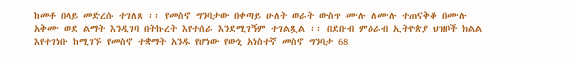ከመቶ በላይ መድረሱ ተገለጸ ፡፡ የመስኖ ግንባታው በቀጣይ ሁለት ወራት ውስጥ ሙሉ ለሙሉ ተጠናቅቆ በሙሉ አቅሙ ወደ ልማት እንዲገባ በትኩረት እየተሰራ እንደሚገኝም ተገልጿል ፡፡ በደቡብ ምዕራብ ኢትዮጵያ ህዝቦች ክልል እየተገነቡ ከሚገኙ የመስኖ ተቋማት አንዱ የሆነው የውኒ አነስተኛ መስኖ ግንባታ 68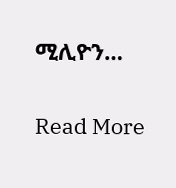ሚሊዮን…

Read More